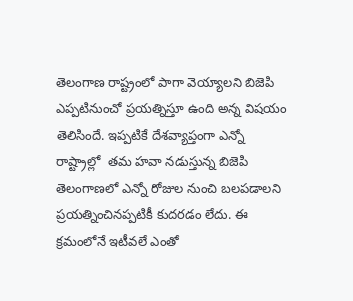తెలంగాణ రాష్ట్రంలో పాగా వెయ్యాలని బిజెపి ఎప్పటినుంచో ప్రయత్నిస్తూ ఉంది అన్న విషయం తెలిసిందే. ఇప్పటికే దేశవ్యాప్తంగా ఎన్నో రాష్ట్రాల్లో  తమ హవా నడుస్తున్న బిజెపి తెలంగాణలో ఎన్నో రోజుల నుంచి బలపడాలని ప్రయత్నించినప్పటికీ కుదరడం లేదు. ఈ క్రమంలోనే ఇటీవలే ఎంతో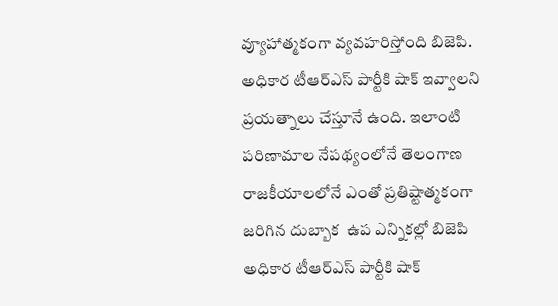వ్యూహాత్మకంగా వ్యవహరిస్తోంది బిజెపి. అధికార టీఆర్ఎస్ పార్టీకి షాక్ ఇవ్వాలని ప్రయత్నాలు చేస్తూనే ఉంది. ఇలాంటి పరిణామాల నేపథ్యంలోనే తెలంగాణ రాజకీయాలలోనే ఎంతో ప్రతిష్టాత్మకంగా జరిగిన దుబ్బాక  ఉప ఎన్నికల్లో బిజెపి అధికార టీఆర్ఎస్ పార్టీకి షాక్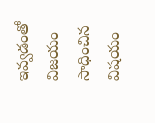ఇవ్వడంతో విజయం సాధించిన విషయం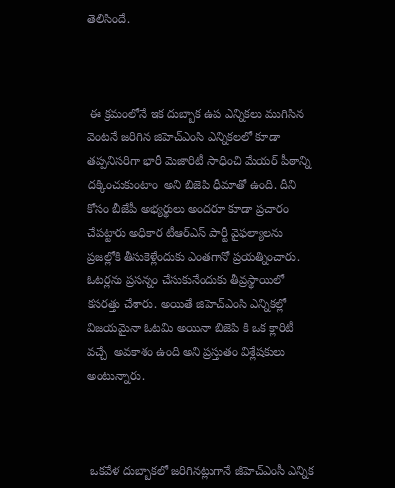తెలిసిందే.



 ఈ క్రమంలోనే ఇక దుబ్బాక ఉప ఎన్నికలు ముగిసిన వెంటనే జరిగిన జిహెచ్ఎంసి ఎన్నికలలో కూడా తప్పనిసరిగా భారీ మెజారిటీ సాధించి మేయర్ పీఠాన్ని దక్కించుకుంటాం  అని బిజెపి ధీమాతో ఉంది. దీని కోసం బీజేపీ అభ్యర్థులు అందరూ కూడా ప్రచారం చేపట్టారు అధికార టీఆర్ఎస్ పార్టీ వైఫల్యాలను ప్రజల్లోకి తీసుకెళ్లేందుకు ఎంతగానో ప్రయత్నించారు. ఓటర్లను ప్రసన్నం చేసుకునేందుకు తీవ్రస్థాయిలో కసరత్తు చేశారు. అయితే జిహెచ్ఎంసి ఎన్నికల్లో విజయమైనా ఓటమి అయినా బిజెపి కి ఒక క్లారిటీ వచ్చే  అవకాశం ఉంది అని ప్రస్తుతం విశ్లేషకులు అంటున్నారు.



 ఒకవేళ దుబ్బాకలో జరిగినట్లుగానే జీహెచ్ఎంసీ ఎన్నిక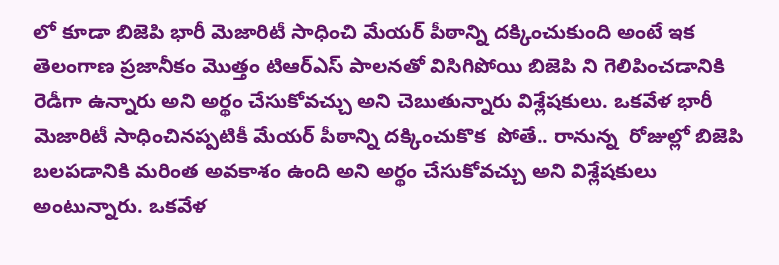లో కూడా బిజెపి భారీ మెజారిటీ సాధించి మేయర్ పీఠాన్ని దక్కించుకుంది అంటే ఇక తెలంగాణ ప్రజానీకం మొత్తం టిఆర్ఎస్ పాలనతో విసిగిపోయి బిజెపి ని గెలిపించడానికి రెడీగా ఉన్నారు అని అర్థం చేసుకోవచ్చు అని చెబుతున్నారు విశ్లేషకులు. ఒకవేళ భారీ మెజారిటీ సాధించినప్పటికీ మేయర్ పీఠాన్ని దక్కించుకొక  పోతే.. రానున్న  రోజుల్లో బిజెపి బలపడానికి మరింత అవకాశం ఉంది అని అర్థం చేసుకోవచ్చు అని విశ్లేషకులు అంటున్నారు. ఒకవేళ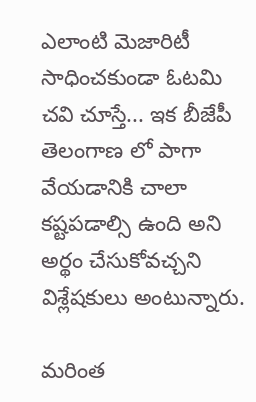ఎలాంటి మెజారిటీ సాధించకుండా ఓటమి చవి చూస్తే... ఇక బీజేపీ తెలంగాణ లో పాగా వేయడానికి చాలా కష్టపడాల్సి ఉంది అని అర్థం చేసుకోవచ్చని విశ్లేషకులు అంటున్నారు.

మరింత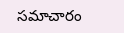సమాచారం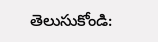తెలుసుకోండి: